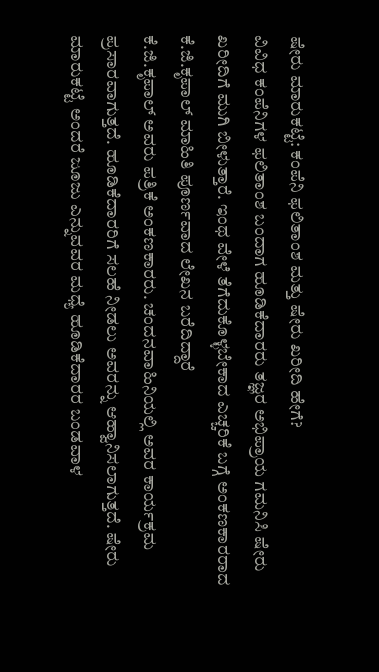ಷೇರು ಮಾರುಕಟ್ಟೆ: ಕಂಪೆನಿ ಫಲಿತಾಂಶ ಮತ್ತು ಷೇರು ಖರೀದಿ ಹೇಗೆ?
ವಿವಿಧ ಕಂಪೆನಿಗಳ ಫಲಿತಾಂಶ ಬಂದಾಗ ಹೂಡಿಕೆದಾರರು ತಜ್ಞರ ಅಭಿಪ್ರಾಯ ಗಮನಿಸಿ ಷೇರು ಖರೀದಿಗೆ ಮುಗಿ ಬೀಳುತ್ತಾರೆ. ಇಂಥ ವೇಳೆ ತೆಗೆದುಕೊಳ್ಳಬೇಕಾದ ಎಚ್ಚರಿಕೆ ಬಗ್ಗೆ ಅಂಕಣಕಾರರಾದ ಕೆ.ಜಿ.ಕೃಪಾಲ್ ಮಾಹಿತಿ ಪೂರ್ಣವಾದ ಲೇಖನ ಬರೆದಿದ್ದಾರೆ
ಕೆ.ಜಿ.ಕೃಪಾಲ್ ಅವರು ಪತ್ರಿಕೆ ಅಂಕಣಕಾರರು. ಚಂದನವಾಹಿನಿಯಲ್ಲಿ ಅವರ ಕಾರ್ಯಕ್ರಮ ಪ್ರಸಾರವಾಗುತ್ತದೆ. ಹೂಡಿಕೆದಾರರಿಗೆ ಸಲಹೆ ನೀಡಲು ಅವರನ್ನು ಆಹ್ವಾನಿಸಲಾಗುತ್ತದೆ. ಷೇರು ಮಾರುಕಟ್ಟೆ ಅಂದರೆ ಜೂಜು ಎನ್ನುವವರ ಮಧ್ಯೆ ಹೂಡಿಕೆದಾರರ ಬಂಡವಾಳ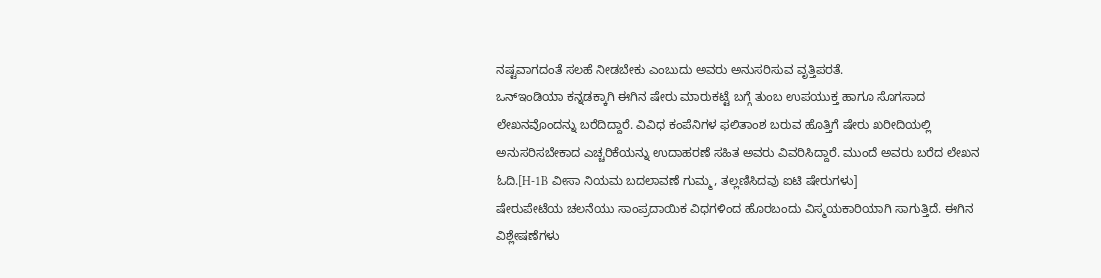ನಷ್ಟವಾಗದಂತೆ ಸಲಹೆ ನೀಡಬೇಕು ಎಂಬುದು ಅವರು ಅನುಸರಿಸುವ ವೃತ್ತಿಪರತೆ.
ಒನ್ಇಂಡಿಯಾ ಕನ್ನಡಕ್ಕಾಗಿ ಈಗಿನ ಷೇರು ಮಾರುಕಟ್ಟೆ ಬಗ್ಗೆ ತುಂಬ ಉಪಯುಕ್ತ ಹಾಗೂ ಸೊಗಸಾದ ಲೇಖನವೊಂದನ್ನು ಬರೆದಿದ್ದಾರೆ. ವಿವಿಧ ಕಂಪೆನಿಗಳ ಫಲಿತಾಂಶ ಬರುವ ಹೊತ್ತಿಗೆ ಷೇರು ಖರೀದಿಯಲ್ಲಿ ಅನುಸರಿಸಬೇಕಾದ ಎಚ್ಚರಿಕೆಯನ್ನು ಉದಾಹರಣೆ ಸಹಿತ ಅವರು ವಿವರಿಸಿದ್ದಾರೆ. ಮುಂದೆ ಅವರು ಬರೆದ ಲೇಖನ ಓದಿ.[H-1B ವೀಸಾ ನಿಯಮ ಬದಲಾವಣೆ ಗುಮ್ಮ, ತಲ್ಲಣಿಸಿದವು ಐಟಿ ಷೇರುಗಳು]
ಷೇರುಪೇಟೆಯ ಚಲನೆಯು ಸಾಂಪ್ರದಾಯಿಕ ವಿಧಗಳಿಂದ ಹೊರಬಂದು ವಿಸ್ಮಯಕಾರಿಯಾಗಿ ಸಾಗುತ್ತಿದೆ. ಈಗಿನ ವಿಶ್ಲೇಷಣೆಗಳು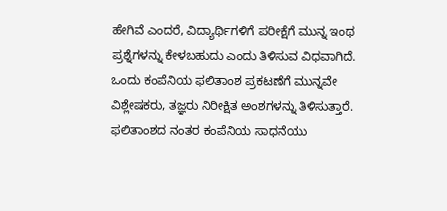ಹೇಗಿವೆ ಎಂದರೆ, ವಿದ್ಯಾರ್ಥಿಗಳಿಗೆ ಪರೀಕ್ಷೆಗೆ ಮುನ್ನ ಇಂಥ ಪ್ರಶ್ನೆಗಳನ್ನು ಕೇಳಬಹುದು ಎಂದು ತಿಳಿಸುವ ವಿಧವಾಗಿದೆ. ಒಂದು ಕಂಪೆನಿಯ ಫಲಿತಾಂಶ ಪ್ರಕಟಣೆಗೆ ಮುನ್ನವೇ ವಿಶ್ಲೇಷಕರು, ತಜ್ಞರು ನಿರೀಕ್ಷಿತ ಅಂಶಗಳನ್ನು ತಿಳಿಸುತ್ತಾರೆ.
ಫಲಿತಾಂಶದ ನಂತರ ಕಂಪೆನಿಯ ಸಾಧನೆಯು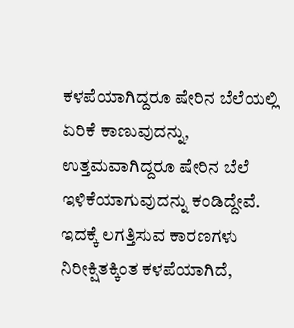ಕಳಪೆಯಾಗಿದ್ದರೂ ಷೇರಿನ ಬೆಲೆಯಲ್ಲಿ ಏರಿಕೆ ಕಾಣುವುದನ್ನು, ಉತ್ತಮವಾಗಿದ್ದರೂ ಷೇರಿನ ಬೆಲೆ ಇಳಿಕೆಯಾಗುವುದನ್ನು ಕಂಡಿದ್ದೇವೆ. ಇದಕ್ಕೆ ಲಗತ್ತಿಸುವ ಕಾರಣಗಳು ನಿರೀಕ್ಷಿತಕ್ಕಿಂತ ಕಳಪೆಯಾಗಿದೆ,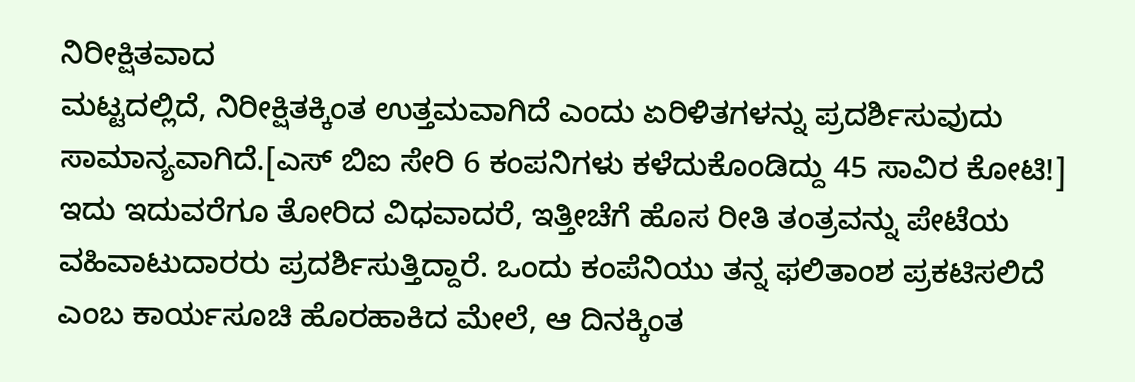ನಿರೀಕ್ಷಿತವಾದ
ಮಟ್ಟದಲ್ಲಿದೆ, ನಿರೀಕ್ಷಿತಕ್ಕಿಂತ ಉತ್ತಮವಾಗಿದೆ ಎಂದು ಏರಿಳಿತಗಳನ್ನು ಪ್ರದರ್ಶಿಸುವುದು ಸಾಮಾನ್ಯವಾಗಿದೆ.[ಎಸ್ ಬಿಐ ಸೇರಿ 6 ಕಂಪನಿಗಳು ಕಳೆದುಕೊಂಡಿದ್ದು 45 ಸಾವಿರ ಕೋಟಿ!]
ಇದು ಇದುವರೆಗೂ ತೋರಿದ ವಿಧವಾದರೆ, ಇತ್ತೀಚೆಗೆ ಹೊಸ ರೀತಿ ತಂತ್ರವನ್ನು ಪೇಟೆಯ ವಹಿವಾಟುದಾರರು ಪ್ರದರ್ಶಿಸುತ್ತಿದ್ದಾರೆ. ಒಂದು ಕಂಪೆನಿಯು ತನ್ನ ಫಲಿತಾಂಶ ಪ್ರಕಟಿಸಲಿದೆ ಎಂಬ ಕಾರ್ಯಸೂಚಿ ಹೊರಹಾಕಿದ ಮೇಲೆ, ಆ ದಿನಕ್ಕಿಂತ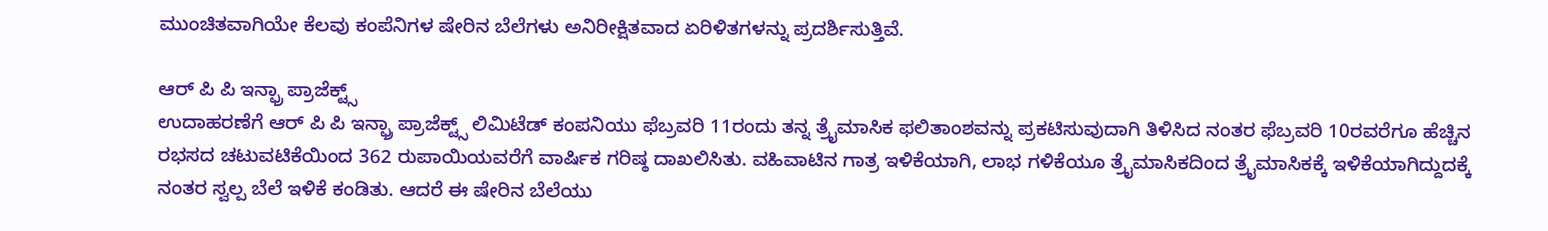ಮುಂಚಿತವಾಗಿಯೇ ಕೆಲವು ಕಂಪೆನಿಗಳ ಷೇರಿನ ಬೆಲೆಗಳು ಅನಿರೀಕ್ಷಿತವಾದ ಏರಿಳಿತಗಳನ್ನು ಪ್ರದರ್ಶಿಸುತ್ತಿವೆ.

ಆರ್ ಪಿ ಪಿ ಇನ್ಫ್ರಾ ಪ್ರಾಜೆಕ್ಟ್ಸ್
ಉದಾಹರಣೆಗೆ ಆರ್ ಪಿ ಪಿ ಇನ್ಫ್ರಾ ಪ್ರಾಜೆಕ್ಟ್ಸ್ ಲಿಮಿಟೆಡ್ ಕಂಪನಿಯು ಫೆಬ್ರವರಿ 11ರಂದು ತನ್ನ ತ್ರೈಮಾಸಿಕ ಫಲಿತಾಂಶವನ್ನು ಪ್ರಕಟಿಸುವುದಾಗಿ ತಿಳಿಸಿದ ನಂತರ ಫೆಬ್ರವರಿ 10ರವರೆಗೂ ಹೆಚ್ಚಿನ ರಭಸದ ಚಟುವಟಿಕೆಯಿಂದ 362 ರುಪಾಯಿಯವರೆಗೆ ವಾರ್ಷಿಕ ಗರಿಷ್ಠ ದಾಖಲಿಸಿತು. ವಹಿವಾಟಿನ ಗಾತ್ರ ಇಳಿಕೆಯಾಗಿ, ಲಾಭ ಗಳಿಕೆಯೂ ತ್ರೈಮಾಸಿಕದಿಂದ ತ್ರೈಮಾಸಿಕಕ್ಕೆ ಇಳಿಕೆಯಾಗಿದ್ದುದಕ್ಕೆ ನಂತರ ಸ್ವಲ್ಪ ಬೆಲೆ ಇಳಿಕೆ ಕಂಡಿತು. ಆದರೆ ಈ ಷೇರಿನ ಬೆಲೆಯು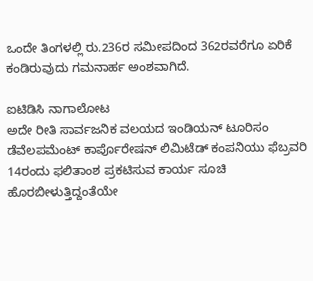ಒಂದೇ ತಿಂಗಳಲ್ಲಿ ರು.236ರ ಸಮೀಪದಿಂದ 362ರವರೆಗೂ ಏರಿಕೆ ಕಂಡಿರುವುದು ಗಮನಾರ್ಹ ಅಂಶವಾಗಿದೆ.

ಐಟಿಡಿಸಿ ನಾಗಾಲೋಟ
ಅದೇ ರೀತಿ ಸಾರ್ವಜನಿಕ ವಲಯದ ಇಂಡಿಯನ್ ಟೂರಿಸಂ ಡೆವೆಲಪಮೆಂಟ್ ಕಾರ್ಪೊರೇಷನ್ ಲಿಮಿಟೆಡ್ ಕಂಪನಿಯು ಫೆಬ್ರವರಿ 14ರಂದು ಫಲಿತಾಂಶ ಪ್ರಕಟಿಸುವ ಕಾರ್ಯ ಸೂಚಿ ಹೊರಬೀಳುತ್ತಿದ್ದಂತೆಯೇ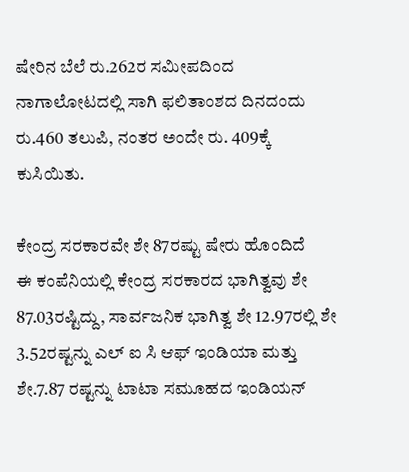ಷೇರಿನ ಬೆಲೆ ರು.262ರ ಸಮೀಪದಿಂದ ನಾಗಾಲೋಟದಲ್ಲಿ ಸಾಗಿ ಫಲಿತಾಂಶದ ದಿನದಂದು ರು.460 ತಲುಪಿ, ನಂತರ ಅಂದೇ ರು. 409ಕ್ಕೆ ಕುಸಿಯಿತು.

ಕೇಂದ್ರ ಸರಕಾರವೇ ಶೇ 87ರಷ್ಟು ಷೇರು ಹೊಂದಿದೆ
ಈ ಕಂಪೆನಿಯಲ್ಲಿ ಕೇಂದ್ರ ಸರಕಾರದ ಭಾಗಿತ್ವವು ಶೇ 87.03ರಷ್ಟಿದ್ದು, ಸಾರ್ವಜನಿಕ ಭಾಗಿತ್ವ ಶೇ 12.97ರಲ್ಲಿ ಶೇ 3.52ರಷ್ಟನ್ನು ಎಲ್ ಐ ಸಿ ಆಫ್ ಇಂಡಿಯಾ ಮತ್ತು ಶೇ.7.87 ರಷ್ಟನ್ನು ಟಾಟಾ ಸಮೂಹದ ಇಂಡಿಯನ್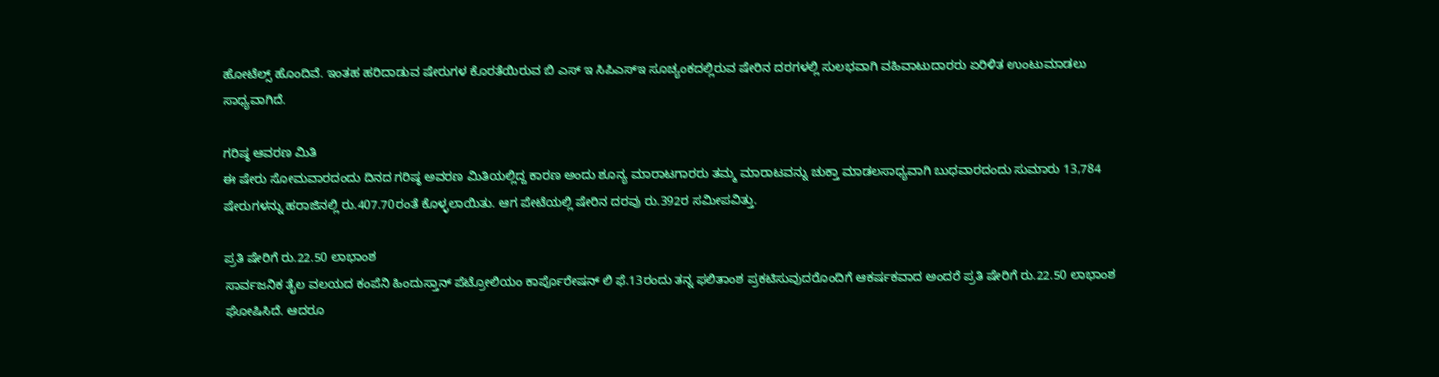ಹೋಟೆಲ್ಸ್ ಹೊಂದಿವೆ. ಇಂತಹ ಹರಿದಾಡುವ ಷೇರುಗಳ ಕೊರತೆಯಿರುವ ಬಿ ಎಸ್ ಇ ಸಿಪಿಎಸ್ಇ ಸೂಚ್ಯಂಕದಲ್ಲಿರುವ ಷೇರಿನ ದರಗಳಲ್ಲಿ ಸುಲಭವಾಗಿ ವಹಿವಾಟುದಾರರು ಏರಿಳಿತ ಉಂಟುಮಾಡಲು ಸಾಧ್ಯವಾಗಿದೆ.

ಗರಿಷ್ಠ ಆವರಣ ಮಿತಿ
ಈ ಷೇರು ಸೋಮವಾರದಂದು ದಿನದ ಗರಿಷ್ಠ ಅವರಣ ಮಿತಿಯಲ್ಲಿದ್ದ ಕಾರಣ ಅಂದು ಶೂನ್ಯ ಮಾರಾಟಗಾರರು ತಮ್ಮ ಮಾರಾಟವನ್ನು ಚುಕ್ತಾ ಮಾಡಲಸಾಧ್ಯವಾಗಿ ಬುಧವಾರದಂದು ಸುಮಾರು 13,784 ಷೇರುಗಳನ್ನು ಹರಾಜಿನಲ್ಲಿ ರು.407.70ರಂತೆ ಕೊಳ್ಳಲಾಯಿತು. ಆಗ ಪೇಟೆಯಲ್ಲಿ ಷೇರಿನ ದರವು ರು.392ರ ಸಮೀಪವಿತ್ತು.

ಪ್ರತಿ ಷೇರಿಗೆ ರು.22.50 ಲಾಭಾಂಶ
ಸಾರ್ವಜನಿಕ ತೈಲ ವಲಯದ ಕಂಪೆನಿ ಹಿಂದುಸ್ತಾನ್ ಪೆಟ್ರೋಲಿಯಂ ಕಾರ್ಪೊರೇಷನ್ ಲಿ ಫೆ.13ರಂದು ತನ್ನ ಫಲಿತಾಂಶ ಪ್ರಕಟಿಸುವುದರೊಂದಿಗೆ ಆಕರ್ಷಕವಾದ ಅಂದರೆ ಪ್ರತಿ ಷೇರಿಗೆ ರು.22.50 ಲಾಭಾಂಶ ಘೋಷಿಸಿದೆ. ಆದರೂ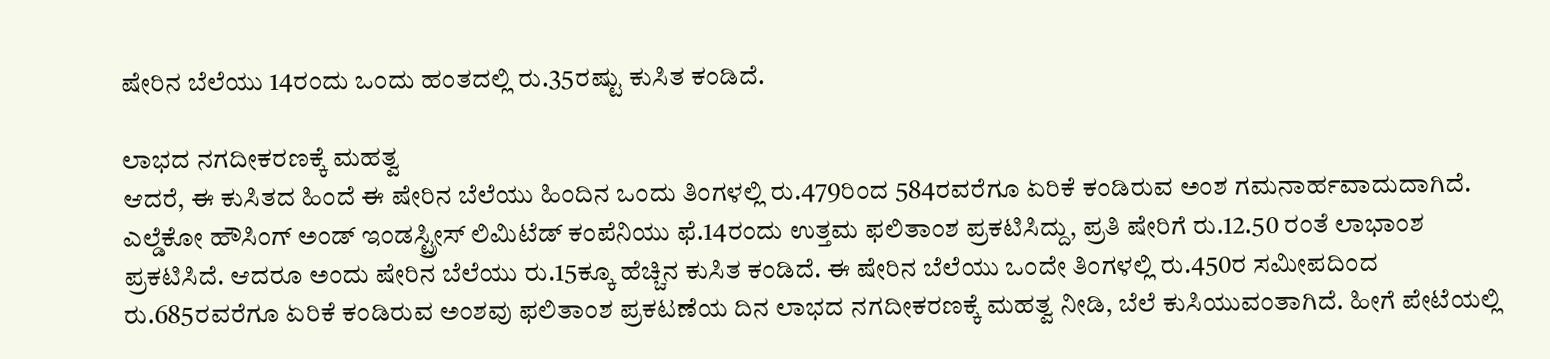ಷೇರಿನ ಬೆಲೆಯು 14ರಂದು ಒಂದು ಹಂತದಲ್ಲಿ ರು.35ರಷ್ಟು ಕುಸಿತ ಕಂಡಿದೆ.

ಲಾಭದ ನಗದೀಕರಣಕ್ಕೆ ಮಹತ್ವ
ಆದರೆ, ಈ ಕುಸಿತದ ಹಿಂದೆ ಈ ಷೇರಿನ ಬೆಲೆಯು ಹಿಂದಿನ ಒಂದು ತಿಂಗಳಲ್ಲಿ ರು.479ರಿಂದ 584ರವರೆಗೂ ಏರಿಕೆ ಕಂಡಿರುವ ಅಂಶ ಗಮನಾರ್ಹವಾದುದಾಗಿದೆ. ಎಲ್ಡೆಕೋ ಹೌಸಿಂಗ್ ಅಂಡ್ ಇಂಡಸ್ಟ್ರೀಸ್ ಲಿಮಿಟೆಡ್ ಕಂಪೆನಿಯು ಫೆ.14ರಂದು ಉತ್ತಮ ಫಲಿತಾಂಶ ಪ್ರಕಟಿಸಿದ್ದು, ಪ್ರತಿ ಷೇರಿಗೆ ರು.12.50 ರಂತೆ ಲಾಭಾಂಶ ಪ್ರಕಟಿಸಿದೆ. ಆದರೂ ಅಂದು ಷೇರಿನ ಬೆಲೆಯು ರು.15ಕ್ಕೂ ಹೆಚ್ಚಿನ ಕುಸಿತ ಕಂಡಿದೆ. ಈ ಷೇರಿನ ಬೆಲೆಯು ಒಂದೇ ತಿಂಗಳಲ್ಲಿ ರು.450ರ ಸಮೀಪದಿಂದ ರು.685ರವರೆಗೂ ಏರಿಕೆ ಕಂಡಿರುವ ಅಂಶವು ಫಲಿತಾಂಶ ಪ್ರಕಟಣೆಯ ದಿನ ಲಾಭದ ನಗದೀಕರಣಕ್ಕೆ ಮಹತ್ವ ನೀಡಿ, ಬೆಲೆ ಕುಸಿಯುವಂತಾಗಿದೆ. ಹೀಗೆ ಪೇಟೆಯಲ್ಲಿ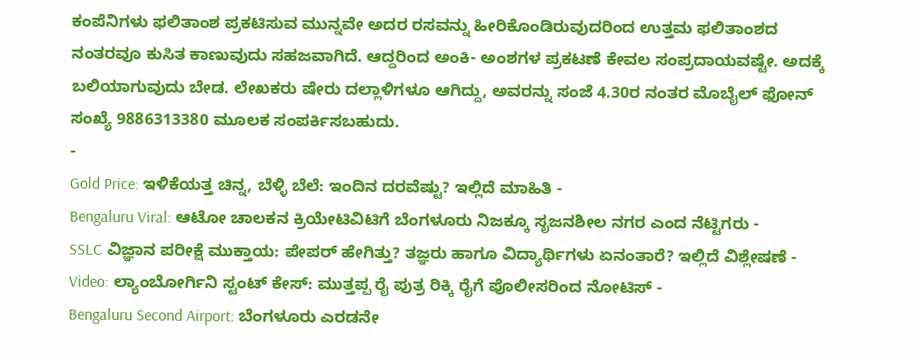ಕಂಪೆನಿಗಳು ಫಲಿತಾಂಶ ಪ್ರಕಟಿಸುವ ಮುನ್ನವೇ ಅದರ ರಸವನ್ನು ಹೀರಿಕೊಂಡಿರುವುದರಿಂದ ಉತ್ತಮ ಫಲಿತಾಂಶದ ನಂತರವೂ ಕುಸಿತ ಕಾಣುವುದು ಸಹಜವಾಗಿದೆ. ಆದ್ದರಿಂದ ಅಂಕಿ- ಅಂಶಗಳ ಪ್ರಕಟಣೆ ಕೇವಲ ಸಂಪ್ರದಾಯವಷ್ಟೇ. ಅದಕ್ಕೆ ಬಲಿಯಾಗುವುದು ಬೇಡ. ಲೇಖಕರು ಷೇರು ದಲ್ಲಾಳಿಗಳೂ ಆಗಿದ್ದು, ಅವರನ್ನು ಸಂಜೆ 4.30ರ ನಂತರ ಮೊಬೈಲ್ ಫೋನ್ ಸಂಖ್ಯೆ 9886313380 ಮೂಲಕ ಸಂಪರ್ಕಿಸಬಹುದು.
-
Gold Price: ಇಳಿಕೆಯತ್ತ ಚಿನ್ನ, ಬೆಳ್ಳಿ ಬೆಲೆ: ಇಂದಿನ ದರವೆಷ್ಟು? ಇಲ್ಲಿದೆ ಮಾಹಿತಿ -
Bengaluru Viral: ಆಟೋ ಚಾಲಕನ ಕ್ರಿಯೇಟಿವಿಟಿಗೆ ಬೆಂಗಳೂರು ನಿಜಕ್ಕೂ ಸೃಜನಶೀಲ ನಗರ ಎಂದ ನೆಟ್ಟಿಗರು -
SSLC ವಿಜ್ಞಾನ ಪರೀಕ್ಷೆ ಮುಕ್ತಾಯ: ಪೇಪರ್ ಹೇಗಿತ್ತು? ತಜ್ಞರು ಹಾಗೂ ವಿದ್ಯಾರ್ಥಿಗಳು ಏನಂತಾರೆ? ಇಲ್ಲಿದೆ ವಿಶ್ಲೇಷಣೆ -
Video: ಲ್ಯಾಂಬೋರ್ಗಿನಿ ಸ್ಟಂಟ್ ಕೇಸ್: ಮುತ್ತಪ್ಪ ರೈ ಪುತ್ರ ರಿಕ್ಕಿ ರೈಗೆ ಪೊಲೀಸರಿಂದ ನೋಟಿಸ್ -
Bengaluru Second Airport: ಬೆಂಗಳೂರು ಎರಡನೇ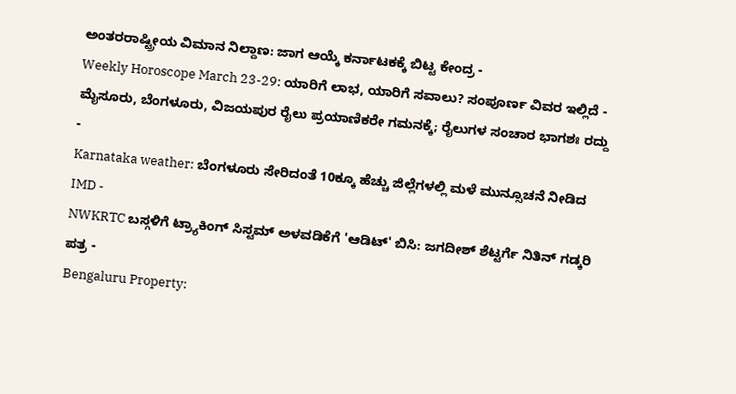ಅಂತರರಾಷ್ಟ್ರೀಯ ವಿಮಾನ ನಿಲ್ದಾಣ: ಜಾಗ ಆಯ್ಕೆ ಕರ್ನಾಟಕಕ್ಕೆ ಬಿಟ್ಟ ಕೇಂದ್ರ -
Weekly Horoscope March 23-29: ಯಾರಿಗೆ ಲಾಭ, ಯಾರಿಗೆ ಸವಾಲು? ಸಂಪೂರ್ಣ ವಿವರ ಇಲ್ಲಿದೆ -
ಮೈಸೂರು, ಬೆಂಗಳೂರು, ವಿಜಯಪುರ ರೈಲು ಪ್ರಯಾಣಿಕರೇ ಗಮನಕ್ಕೆ; ರೈಲುಗಳ ಸಂಚಾರ ಭಾಗಶಃ ರದ್ದು -
Karnataka weather: ಬೆಂಗಳೂರು ಸೇರಿದಂತೆ 10ಕ್ಕೂ ಹೆಚ್ಚು ಜಿಲ್ಲೆಗಳಲ್ಲಿ ಮಳೆ ಮುನ್ಸೂಚನೆ ನೀಡಿದ IMD -
NWKRTC ಬಸ್ಗಳಿಗೆ ಟ್ರ್ಯಾಕಿಂಗ್ ಸಿಸ್ಟಮ್ ಅಳವಡಿಕೆಗೆ 'ಆಡಿಟ್' ಬಿಸಿ: ಜಗದೀಶ್ ಶೆಟ್ಟರ್ಗೆ ನಿತಿನ್ ಗಡ್ಕರಿ ಪತ್ರ -
Bengaluru Property: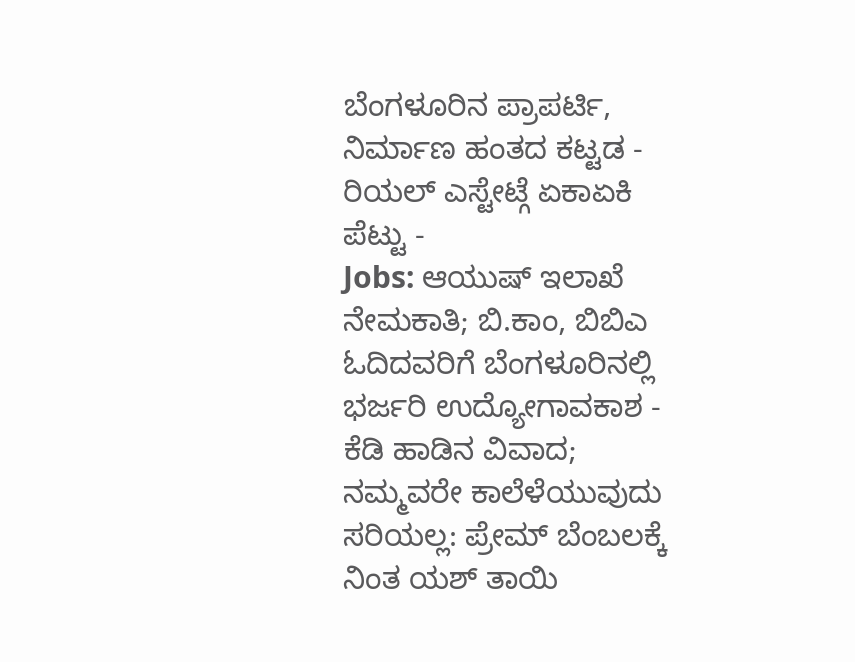ಬೆಂಗಳೂರಿನ ಪ್ರಾಪರ್ಟಿ, ನಿರ್ಮಾಣ ಹಂತದ ಕಟ್ಟಡ - ರಿಯಲ್ ಎಸ್ಟೇಟ್ಗೆ ಏಕಾಏಕಿ ಪೆಟ್ಟು -
Jobs: ಆಯುಷ್ ಇಲಾಖೆ ನೇಮಕಾತಿ; ಬಿ.ಕಾಂ, ಬಿಬಿಎ ಓದಿದವರಿಗೆ ಬೆಂಗಳೂರಿನಲ್ಲಿ ಭರ್ಜರಿ ಉದ್ಯೋಗಾವಕಾಶ -
ಕೆಡಿ ಹಾಡಿನ ವಿವಾದ; ನಮ್ಮವರೇ ಕಾಲೆಳೆಯುವುದು ಸರಿಯಲ್ಲ: ಪ್ರೇಮ್ ಬೆಂಬಲಕ್ಕೆ ನಿಂತ ಯಶ್ ತಾಯಿ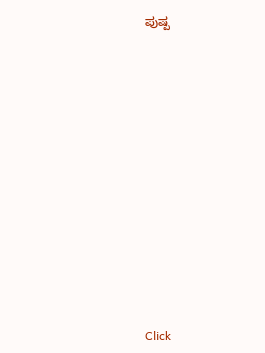ಪುಷ್ಪ












Click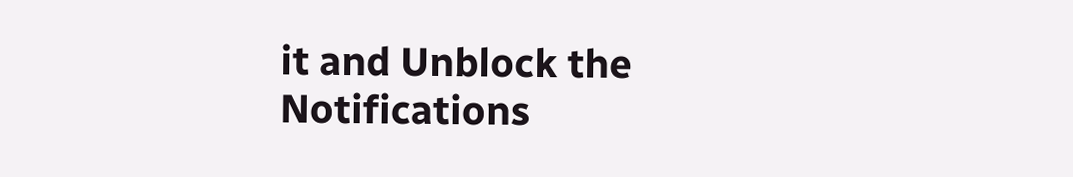it and Unblock the Notifications